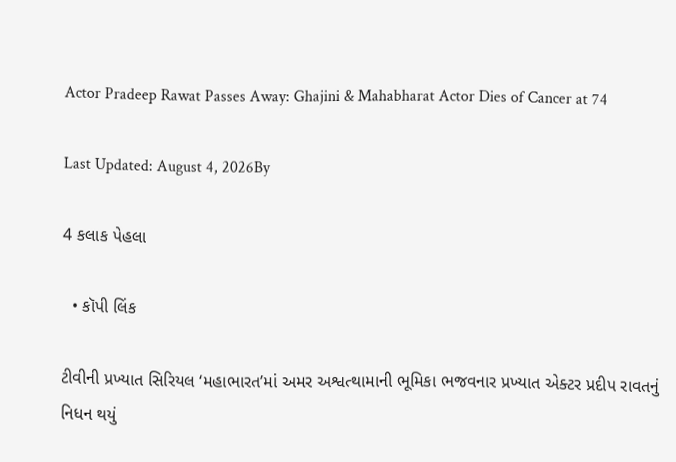Actor Pradeep Rawat Passes Away: Ghajini & Mahabharat Actor Dies of Cancer at 74

Last Updated: August 4, 2026By

4 કલાક પેહલા

  • કૉપી લિંક

ટીવીની પ્રખ્યાત સિરિયલ ‘મહાભારત’માં અમર અશ્વત્થામાની ભૂમિકા ભજવનાર પ્રખ્યાત એક્ટર પ્રદીપ રાવતનું નિધન થયું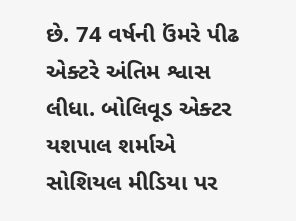છે. 74 વર્ષની ઉંમરે પીઢ એક્ટરે અંતિમ શ્વાસ લીધા. બોલિવૂડ એક્ટર યશપાલ શર્માએ સોશિયલ મીડિયા પર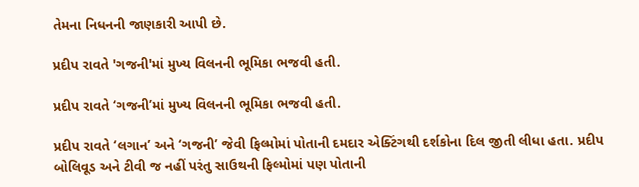તેમના નિધનની જાણકારી આપી છે.

પ્રદીપ રાવતે 'ગજની'માં મુખ્ય વિલનની ભૂમિકા ભજવી હતી.

પ્રદીપ રાવતે ‘ગજની’માં મુખ્ય વિલનની ભૂમિકા ભજવી હતી.

પ્રદીપ રાવતે ‘લગાન’ અને ‘ગજની’ જેવી ફિલ્મોમાં પોતાની દમદાર એક્ટિંગથી દર્શકોના દિલ જીતી લીધા હતા. પ્રદીપ બોલિવૂડ અને ટીવી જ નહીં પરંતુ સાઉથની ફિલ્મોમાં પણ પોતાની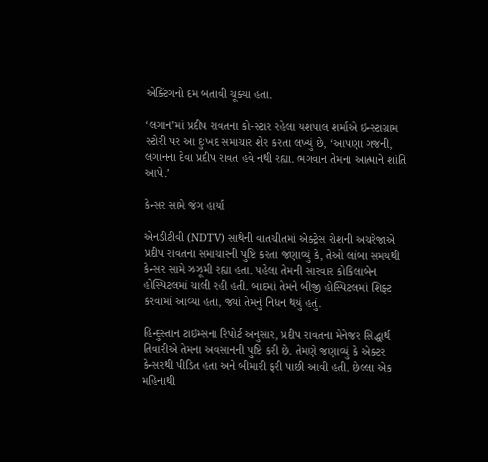એક્ટિંગનો દમ બતાવી ચૂક્યા હતા.

‘લગાન’માં પ્રદીપ રાવતના કો-સ્ટાર રહેલા યશપાલ શર્માએ ઇન્સ્ટાગ્રામ સ્ટોરી પર આ દુઃખદ સમાચાર શેર કરતા લખ્યું છે, ‘આપણા ગજની, લગાનના દેવા પ્રદીપ રાવત હવે નથી રહ્યા. ભગવાન તેમના આત્માને શાંતિ આપે.’

કેન્સર સામે જંગ હાર્યા

એનડીટીવી (NDTV) સાથેની વાતચીતમાં એક્ટ્રેસ રોશની અચરેજાએ પ્રદીપ રાવતના સમાચારની પુષ્ટિ કરતા જણાવ્યું કે, તેઓ લાંબા સમયથી કેન્સર સામે ઝઝૂમી રહ્યા હતા. પહેલા તેમની સારવાર કોકિલાબેન હોસ્પિટલમાં ચાલી રહી હતી. બાદમાં તેમને બીજી હોસ્પિટલમાં શિફ્ટ કરવામાં આવ્યા હતા, જ્યાં તેમનું નિધન થયું હતું.

હિન્દુસ્તાન ટાઇમ્સના રિપોર્ટ અનુસાર, પ્રદીપ રાવતના મેનેજર સિદ્ધાર્થ તિવારીએ તેમના અવસાનની પુષ્ટિ કરી છે. તેમણે જણાવ્યું કે એક્ટર કેન્સરથી પીડિત હતા અને બીમારી ફરી પાછી આવી હતી. છેલ્લા એક મહિનાથી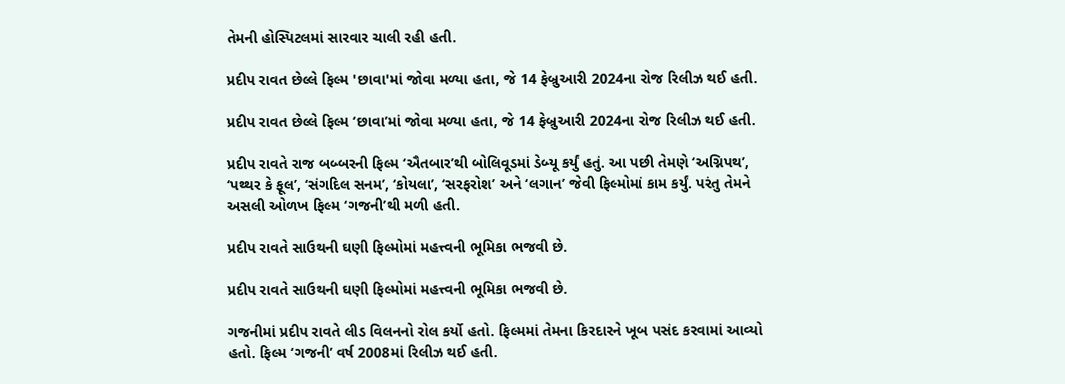તેમની હોસ્પિટલમાં સારવાર ચાલી રહી હતી.

પ્રદીપ રાવત છેલ્લે ફિલ્મ 'છાવા'માં જોવા મળ્યા હતા, જે 14 ફેબ્રુઆરી 2024ના રોજ રિલીઝ થઈ હતી.

પ્રદીપ રાવત છેલ્લે ફિલ્મ ‘છાવા’માં જોવા મળ્યા હતા, જે 14 ફેબ્રુઆરી 2024ના રોજ રિલીઝ થઈ હતી.

પ્રદીપ રાવતે રાજ બબ્બરની ફિલ્મ ‘ઐતબાર’થી બોલિવૂડમાં ડેબ્યૂ કર્યું હતું. આ પછી તેમણે ‘અગ્નિપથ’, ‘પથ્થર કે ફૂલ’, ‘સંગદિલ સનમ’, ‘કોયલા’, ‘સરફરોશ’ અને ‘લગાન’ જેવી ફિલ્મોમાં કામ કર્યું. પરંતુ તેમને અસલી ઓળખ ફિલ્મ ‘ગજની’થી મળી હતી.

પ્રદીપ રાવતે સાઉથની ઘણી ફિલ્મોમાં મહત્ત્વની ભૂમિકા ભજવી છે.

પ્રદીપ રાવતે સાઉથની ઘણી ફિલ્મોમાં મહત્ત્વની ભૂમિકા ભજવી છે.

ગજનીમાં પ્રદીપ રાવતે લીડ વિલનનો રોલ કર્યો હતો. ફિલ્મમાં તેમના કિરદારને ખૂબ પસંદ કરવામાં આવ્યો હતો. ફિલ્મ ‘ગજની’ વર્ષ 2008માં રિલીઝ થઈ હતી.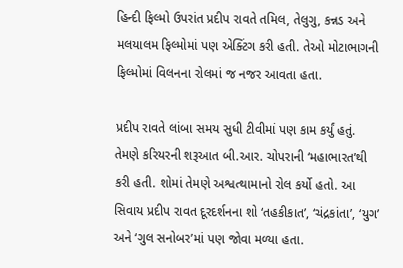હિન્દી ફિલ્મો ઉપરાંત પ્રદીપ રાવતે તમિલ, તેલુગુ, કન્નડ અને મલયાલમ ફિલ્મોમાં પણ એક્ટિંગ કરી હતી. તેઓ મોટાભાગની ફિલ્મોમાં વિલનના રોલમાં જ નજર આવતા હતા.

પ્રદીપ રાવતે લાંબા સમય સુધી ટીવીમાં પણ કામ કર્યું હતું. તેમણે કરિયરની શરૂઆત બી.આર. ચોપરાની ‘મહાભારત’થી કરી હતી. શોમાં તેમણે અશ્વત્થામાનો રોલ કર્યો હતો. આ સિવાય પ્રદીપ રાવત દૂરદર્શનના શો ‘તહકીકાત’, ‘ચંદ્રકાંતા’, ‘યુગ’ અને ‘ગુલ સનોબર’માં પણ જોવા મળ્યા હતા.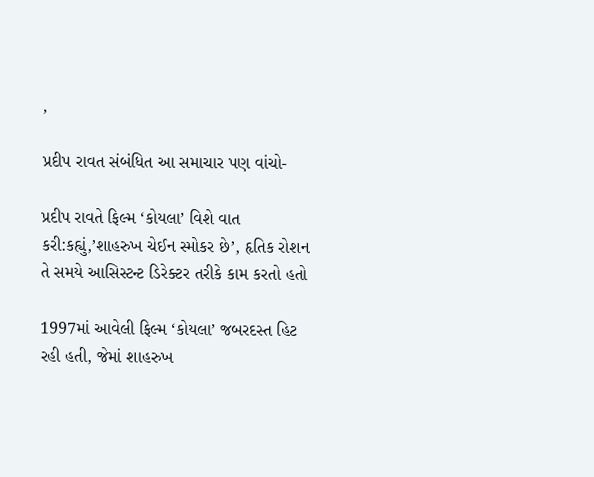,

પ્રદીપ રાવત સંબંધિત આ સમાચાર પણ વાંચો-

પ્રદીપ રાવતે ફિલ્મ ‘કોયલા’ વિશે વાત કરી:કહ્યું,’શાહરુખ ચેઈન સ્મોકર છે’, હૃતિક રોશન તે સમયે આસિસ્ટન્ટ ડિરેક્ટર તરીકે કામ કરતો હતો

1997માં આવેલી ફિલ્મ ‘કોયલા’ જબરદસ્ત હિટ રહી હતી, જેમાં શાહરુખ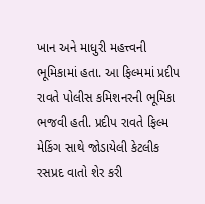ખાન અને માધુરી મહત્ત્વની ભૂમિકામાં હતા. આ ફિલ્મમાં પ્રદીપ રાવતે પોલીસ કમિશનરની ભૂમિકા ભજવી હતી. પ્રદીપ રાવતે ફિલ્મ મેકિંગ સાથે જોડાયેલી કેટલીક રસપ્રદ વાતો શેર કરી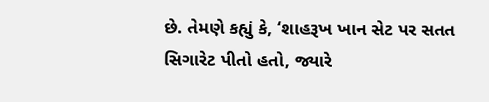છે. તેમણે કહ્યું કે, ‘શાહરૂખ ખાન સેટ પર સતત સિગારેટ પીતો હતો, જ્યારે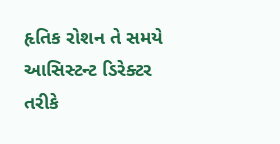હૃતિક રોશન તે સમયે આસિસ્ટન્ટ ડિરેક્ટર તરીકે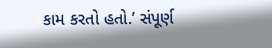કામ કરતો હતો.’ સંપૂર્ણ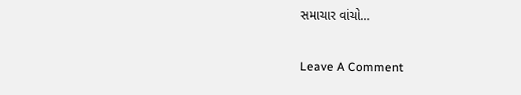સમાચાર વાંચો…

Leave A Comment